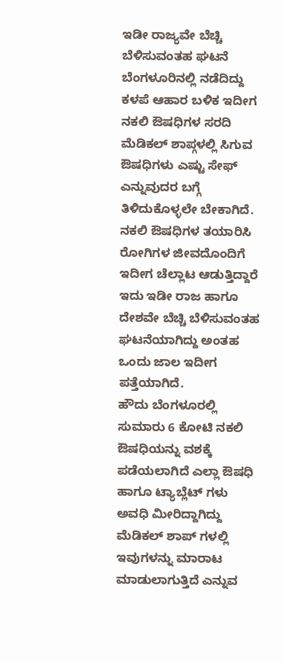ಇಡೀ ರಾಜ್ಯವೇ ಬೆಚ್ಚಿ ಬೆಳಿಸುವಂತಹ ಘಟನೆ ಬೆಂಗಳೂರಿನಲ್ಲಿ ನಡೆದಿದ್ದು ಕಳಪೆ ಆಹಾರ ಬಳಿಕ ಇದೀಗ ನಕಲಿ ಔಷಧಿಗಳ ಸರದಿ ಮೆಡಿಕಲ್ ಶಾಪ್ಗಳಲ್ಲಿ ಸಿಗುವ ಔಷಧಿಗಳು ಎಷ್ಟು ಸೇಫ್ ಎನ್ನುವುದರ ಬಗ್ಗೆ ತಿಳಿದುಕೊಳ್ಳಲೇ ಬೇಕಾಗಿದೆ. ನಕಲಿ ಔಷಧಿಗಳ ತಯಾರಿಸಿ ರೋಗಿಗಳ ಜೀವದೊಂದಿಗೆ ಇದೀಗ ಚೆಲ್ಲಾಟ ಆಡುತ್ತಿದ್ದಾರೆ ಇದು ಇಡೀ ರಾಜ ಹಾಗೂ ದೇಶವೇ ಬೆಚ್ಚಿ ಬೆಳಿಸುವಂತಹ ಘಟನೆಯಾಗಿದ್ದು ಅಂತಹ ಒಂದು ಜಾಲ ಇದೀಗ ಪತ್ತೆಯಾಗಿದೆ.
ಹೌದು ಬೆಂಗಳೂರಲ್ಲಿ ಸುಮಾರು 6 ಕೋಟಿ ನಕಲಿ ಔಷಧಿಯನ್ನು ವಶಕ್ಕೆ ಪಡೆಯಲಾಗಿದೆ ಎಲ್ಲಾ ಔಷಧಿ ಹಾಗೂ ಟ್ಯಾಬ್ಲೆಟ್ ಗಳು ಅವಧಿ ಮೀರಿದ್ದಾಗಿದ್ದು ಮೆಡಿಕಲ್ ಶಾಪ್ ಗಳಲ್ಲಿ ಇವುಗಳನ್ನು ಮಾರಾಟ ಮಾಡುಲಾಗುತ್ತಿದೆ ಎನ್ನುವ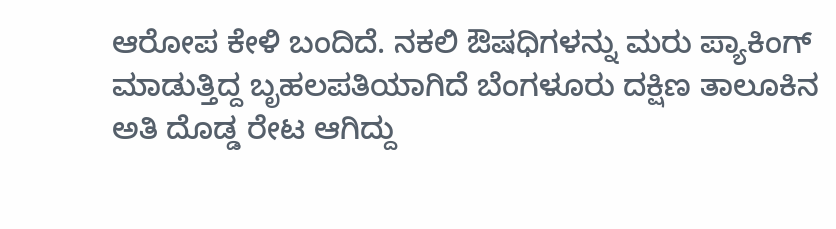ಆರೋಪ ಕೇಳಿ ಬಂದಿದೆ. ನಕಲಿ ಔಷಧಿಗಳನ್ನು ಮರು ಪ್ಯಾಕಿಂಗ್ ಮಾಡುತ್ತಿದ್ದ ಬೃಹಲಪತಿಯಾಗಿದೆ ಬೆಂಗಳೂರು ದಕ್ಷಿಣ ತಾಲೂಕಿನ ಅತಿ ದೊಡ್ಡ ರೇಟ ಆಗಿದ್ದು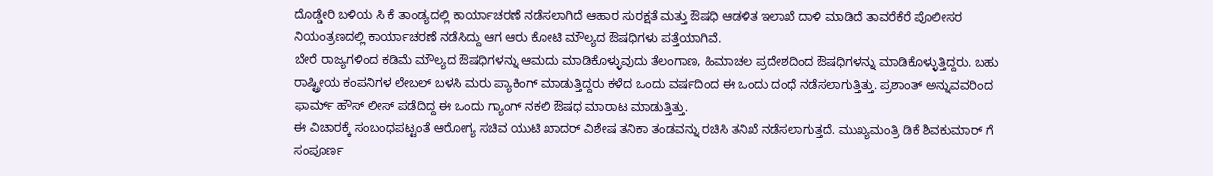ದೊಡ್ಡೇರಿ ಬಳಿಯ ಸಿ ಕೆ ತಾಂಡ್ಯದಲ್ಲಿ ಕಾರ್ಯಾಚರಣೆ ನಡೆಸಲಾಗಿದೆ ಆಹಾರ ಸುರಕ್ಷತೆ ಮತ್ತು ಔಷಧಿ ಆಡಳಿತ ಇಲಾಖೆ ದಾಳಿ ಮಾಡಿದೆ ತಾವರೆಕೆರೆ ಪೊಲೀಸರ ನಿಯಂತ್ರಣದಲ್ಲಿ ಕಾರ್ಯಾಚರಣೆ ನಡೆಸಿದ್ದು ಆಗ ಆರು ಕೋಟಿ ಮೌಲ್ಯದ ಔಷಧಿಗಳು ಪತ್ತೆಯಾಗಿವೆ.
ಬೇರೆ ರಾಜ್ಯಗಳಿಂದ ಕಡಿಮೆ ಮೌಲ್ಯದ ಔಷಧಿಗಳನ್ನು ಆಮದು ಮಾಡಿಕೊಳ್ಳುವುದು ತೆಲಂಗಾಣ, ಹಿಮಾಚಲ ಪ್ರದೇಶದಿಂದ ಔಷಧಿಗಳನ್ನು ಮಾಡಿಕೊಳ್ಳುತ್ತಿದ್ದರು. ಬಹು ರಾಷ್ಟ್ರೀಯ ಕಂಪನಿಗಳ ಲೇಬಲ್ ಬಳಸಿ ಮರು ಪ್ಯಾಕಿಂಗ್ ಮಾಡುತ್ತಿದ್ದರು ಕಳೆದ ಒಂದು ವರ್ಷದಿಂದ ಈ ಒಂದು ದಂಧೆ ನಡೆಸಲಾಗುತ್ತಿತ್ತು. ಪ್ರಶಾಂತ್ ಅನ್ನುವವರಿಂದ ಫಾರ್ಮ್ ಹೌಸ್ ಲೀಸ್ ಪಡೆದಿದ್ದ ಈ ಒಂದು ಗ್ಯಾಂಗ್ ನಕಲಿ ಔಷಧ ಮಾರಾಟ ಮಾಡುತ್ತಿತ್ತು.
ಈ ವಿಚಾರಕ್ಕೆ ಸಂಬಂಧಪಟ್ಟಂತೆ ಆರೋಗ್ಯ ಸಚಿವ ಯುಟಿ ಖಾದರ್ ವಿಶೇಷ ತನಿಕಾ ತಂಡವನ್ನು ರಚಿಸಿ ತನಿಖೆ ನಡೆಸಲಾಗುತ್ತದೆ. ಮುಖ್ಯಮಂತ್ರಿ ಡಿಕೆ ಶಿವಕುಮಾರ್ ಗೆ ಸಂಪೂರ್ಣ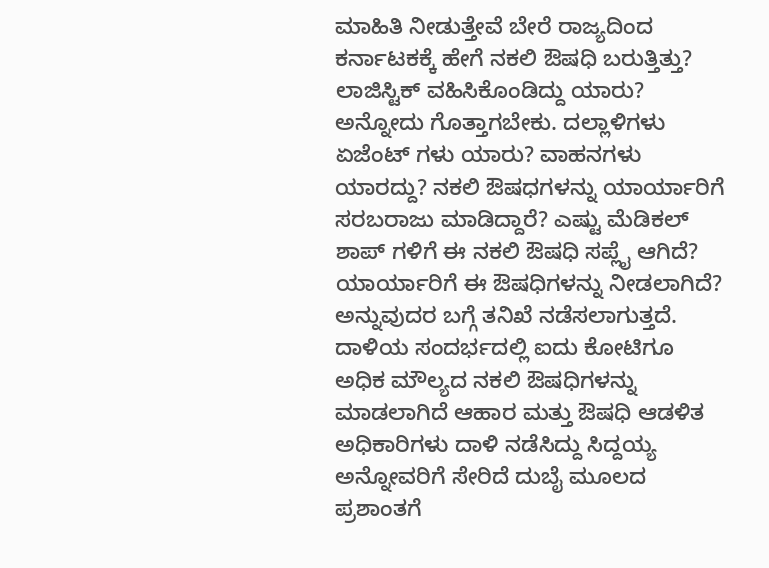ಮಾಹಿತಿ ನೀಡುತ್ತೇವೆ ಬೇರೆ ರಾಜ್ಯದಿಂದ ಕರ್ನಾಟಕಕ್ಕೆ ಹೇಗೆ ನಕಲಿ ಔಷಧಿ ಬರುತ್ತಿತ್ತು? ಲಾಜಿಸ್ಟಿಕ್ ವಹಿಸಿಕೊಂಡಿದ್ದು ಯಾರು? ಅನ್ನೋದು ಗೊತ್ತಾಗಬೇಕು. ದಲ್ಲಾಳಿಗಳು ಏಜೆಂಟ್ ಗಳು ಯಾರು? ವಾಹನಗಳು ಯಾರದ್ದು? ನಕಲಿ ಔಷಧಗಳನ್ನು ಯಾರ್ಯಾರಿಗೆ ಸರಬರಾಜು ಮಾಡಿದ್ದಾರೆ? ಎಷ್ಟು ಮೆಡಿಕಲ್ ಶಾಪ್ ಗಳಿಗೆ ಈ ನಕಲಿ ಔಷಧಿ ಸಪ್ಲೈ ಆಗಿದೆ? ಯಾರ್ಯಾರಿಗೆ ಈ ಔಷಧಿಗಳನ್ನು ನೀಡಲಾಗಿದೆ? ಅನ್ನುವುದರ ಬಗ್ಗೆ ತನಿಖೆ ನಡೆಸಲಾಗುತ್ತದೆ.
ದಾಳಿಯ ಸಂದರ್ಭದಲ್ಲಿ ಐದು ಕೋಟಿಗೂ ಅಧಿಕ ಮೌಲ್ಯದ ನಕಲಿ ಔಷಧಿಗಳನ್ನು ಮಾಡಲಾಗಿದೆ ಆಹಾರ ಮತ್ತು ಔಷಧಿ ಆಡಳಿತ ಅಧಿಕಾರಿಗಳು ದಾಳಿ ನಡೆಸಿದ್ದು ಸಿದ್ದಯ್ಯ ಅನ್ನೋವರಿಗೆ ಸೇರಿದೆ ದುಬೈ ಮೂಲದ ಪ್ರಶಾಂತಗೆ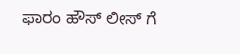ಫಾರಂ ಹೌಸ್ ಲೀಸ್ ಗೆ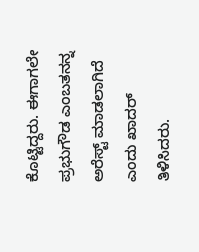ಕೊಟ್ಟಿದ್ದರು. ಈಗಾಗಲೇ ಪ್ರಭುಗೌಡ ಎಂಬತನನ್ನ ಅರೆಸ್ಟ್ ಮಾಡಲಾಗಿದೆ ಎಂದು ಖಾದರ್ ತಿಳಿಸಿದರು.